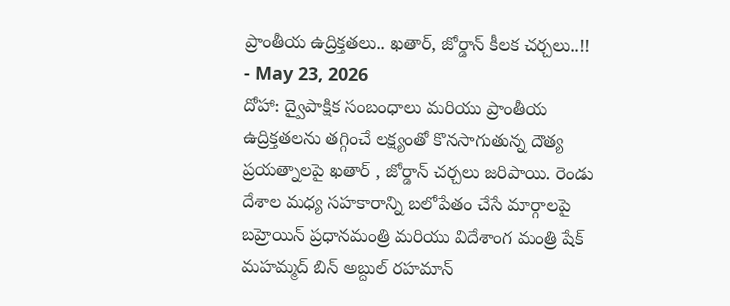ప్రాంతీయ ఉద్రిక్తతలు.. ఖతార్, జోర్డాన్ కీలక చర్చలు..!!
- May 23, 2026
దోహా: ద్వైపాక్షిక సంబంధాలు మరియు ప్రాంతీయ ఉద్రిక్తతలను తగ్గించే లక్ష్యంతో కొనసాగుతున్న దౌత్య ప్రయత్నాలపై ఖతార్ , జోర్డాన్ చర్చలు జరిపాయి. రెండు దేశాల మధ్య సహకారాన్ని బలోపేతం చేసే మార్గాలపై బహ్రెయిన్ ప్రధానమంత్రి మరియు విదేశాంగ మంత్రి షేక్ మహమ్మద్ బిన్ అబ్దుల్ రహమాన్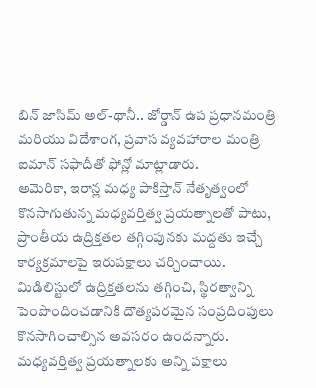బిన్ జాసిమ్ అల్-థానీ.. జోర్డాన్ ఉప ప్రధానమంత్రి మరియు విదేశాంగ, ప్రవాస వ్యవహారాల మంత్రి ఐమాన్ సఫాదీతో ఫోన్లో మాట్లాడారు.
అమెరికా, ఇరాన్ల మధ్య పాకిస్తాన్ నేతృత్వంలో కొనసాగుతున్న మధ్యవర్తిత్వ ప్రయత్నాలతో పాటు, ప్రాంతీయ ఉద్రిక్తతల తగ్గింపునకు మద్దతు ఇచ్చే కార్యక్రమాలపై ఇరుపక్షాలు చర్చించాయి. మిడిలిస్టులో ఉద్రిక్తతలను తగ్గించి, స్థిరత్వాన్ని పెంపొందించడానికి దౌత్యపరమైన సంప్రదింపులు కొనసాగించాల్సిన అవసరం ఉందన్నారు. మధ్యవర్తిత్వ ప్రయత్నాలకు అన్ని పక్షాలు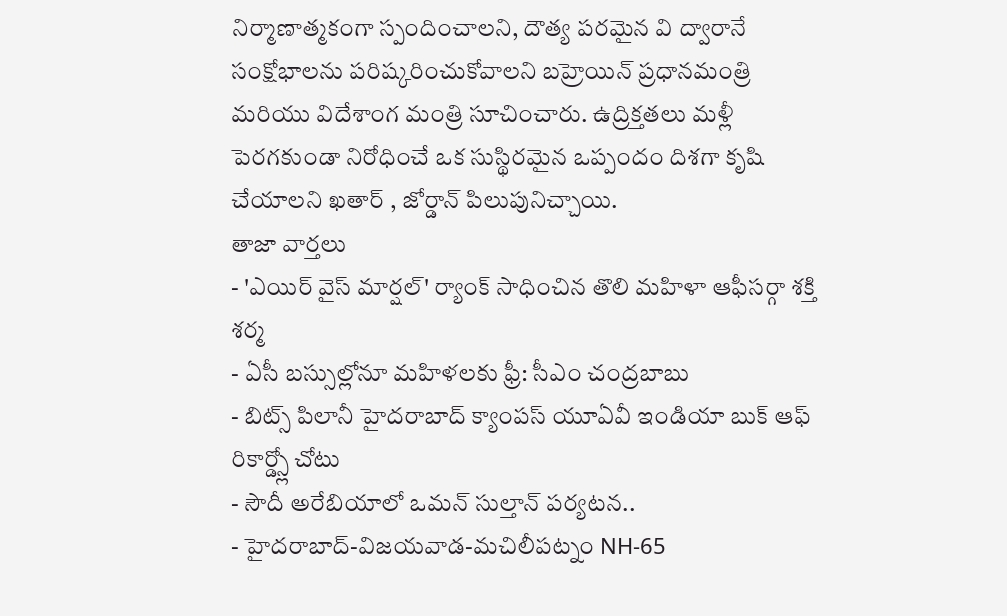నిర్మాణాత్మకంగా స్పందించాలని, దౌత్య పరమైన వి ద్వారానే సంక్షోభాలను పరిష్కరించుకోవాలని బహ్రెయిన్ ప్రధానమంత్రి మరియు విదేశాంగ మంత్రి సూచించారు. ఉద్రిక్తతలు మళ్లీ పెరగకుండా నిరోధించే ఒక సుస్థిరమైన ఒప్పందం దిశగా కృషి చేయాలని ఖతార్ , జోర్డాన్ పిలుపునిచ్చాయి.
తాజా వార్తలు
- 'ఎయిర్ వైస్ మార్షల్' ర్యాంక్ సాధించిన తొలి మహిళా ఆఫీసర్గా శక్తి శర్మ
- ఏసీ బస్సుల్లోనూ మహిళలకు ఫ్రీ: సీఎం చంద్రబాబు
- బిట్స్ పిలానీ హైదరాబాద్ క్యాంపస్ యూఏవీ ఇండియా బుక్ ఆఫ్ రికార్డ్స్లో చోటు
- సౌదీ అరేబియాలో ఒమన్ సుల్తాన్ పర్యటన..
- హైదరాబాద్-విజయవాడ-మచిలీపట్నం NH-65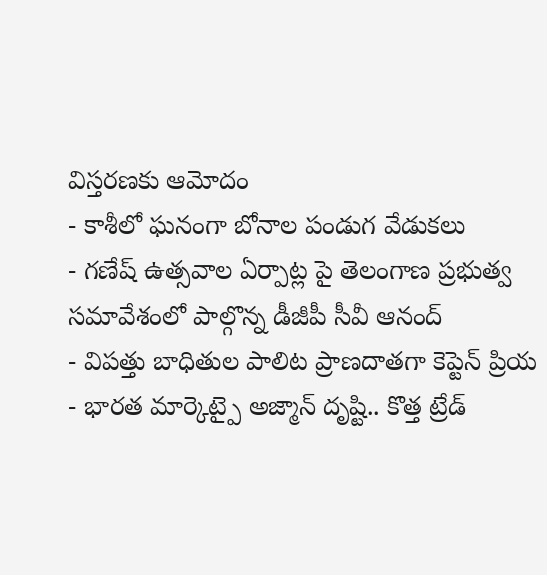విస్తరణకు ఆమోదం
- కాశీలో ఘనంగా బోనాల పండుగ వేడుకలు
- గణేష్ ఉత్సవాల ఏర్పాట్ల పై తెలంగాణ ప్రభుత్వ సమావేశంలో పాల్గొన్న డీజీపీ సీవీ ఆనంద్
- విపత్తు బాధితుల పాలిట ప్రాణదాతగా కెప్టెన్ ప్రియ
- భారత మార్కెట్పై అజ్మాన్ దృష్టి.. కొత్త ట్రేడ్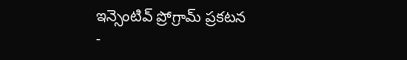ఇన్సెంటివ్ ప్రోగ్రామ్ ప్రకటన
-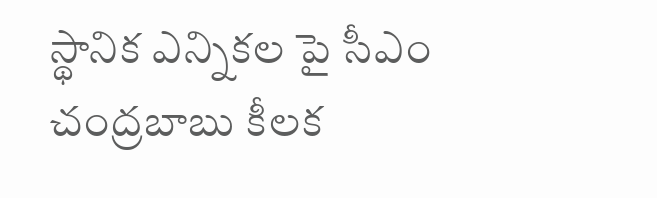స్థానిక ఎన్నికల పై సీఎం చంద్రబాబు కీలక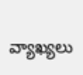వ్యాఖ్యలు